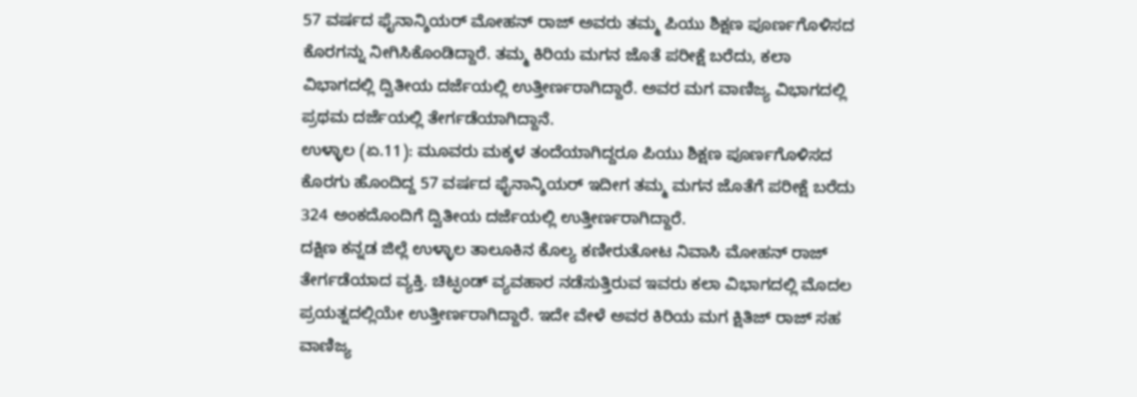57 ವರ್ಷದ ಫೈನಾನ್ಶಿಯರ್ ಮೋಹನ್ ರಾಜ್ ಅವರು ತಮ್ಮ ಪಿಯು ಶಿಕ್ಷಣ ಪೂರ್ಣಗೊಳಿಸದ ಕೊರಗನ್ನು ನೀಗಿಸಿಕೊಂಡಿದ್ದಾರೆ. ತಮ್ಮ ಕಿರಿಯ ಮಗನ ಜೊತೆ ಪರೀಕ್ಷೆ ಬರೆದು, ಕಲಾ ವಿಭಾಗದಲ್ಲಿ ದ್ವಿತೀಯ ದರ್ಜೆಯಲ್ಲಿ ಉತ್ತೀರ್ಣರಾಗಿದ್ದಾರೆ. ಅವರ ಮಗ ವಾಣಿಜ್ಯ ವಿಭಾಗದಲ್ಲಿ ಪ್ರಥಮ ದರ್ಜೆಯಲ್ಲಿ ತೇರ್ಗಡೆಯಾಗಿದ್ದಾನೆ.
ಉಳ್ಳಾಲ (ಏ.11): ಮೂವರು ಮಕ್ಕಳ ತಂದೆಯಾಗಿದ್ದರೂ ಪಿಯು ಶಿಕ್ಷಣ ಪೂರ್ಣಗೊಳಿಸದ ಕೊರಗು ಹೊಂದಿದ್ದ 57 ವರ್ಷದ ಫೈನಾನ್ಶಿಯರ್ ಇದೀಗ ತಮ್ಮ ಮಗನ ಜೊತೆಗೆ ಪರೀಕ್ಷೆ ಬರೆದು 324 ಅಂಕದೊಂದಿಗೆ ದ್ವಿತೀಯ ದರ್ಜೆಯಲ್ಲಿ ಉತ್ತೀರ್ಣರಾಗಿದ್ದಾರೆ.
ದಕ್ಷಿಣ ಕನ್ನಡ ಜಿಲ್ಲೆ ಉಳ್ಳಾಲ ತಾಲೂಕಿನ ಕೊಲ್ಯ ಕಣೀರುತೋಟ ನಿವಾಸಿ ಮೋಹನ್ ರಾಜ್ ತೇರ್ಗಡೆಯಾದ ವ್ಯಕ್ತಿ. ಚಿಟ್ಫಂಡ್ ವ್ಯವಹಾರ ನಡೆಸುತ್ತಿರುವ ಇವರು ಕಲಾ ವಿಭಾಗದಲ್ಲಿ ಮೊದಲ ಪ್ರಯತ್ನದಲ್ಲಿಯೇ ಉತ್ತೀರ್ಣರಾಗಿದ್ದಾರೆ. ಇದೇ ವೇಳೆ ಅವರ ಕಿರಿಯ ಮಗ ಕ್ಷಿತಿಜ್ ರಾಜ್ ಸಹ ವಾಣಿಜ್ಯ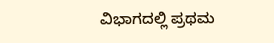ವಿಭಾಗದಲ್ಲಿ ಪ್ರಥಮ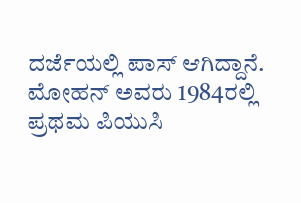ದರ್ಜೆಯಲ್ಲಿ ಪಾಸ್ ಆಗಿದ್ದಾನೆ.
ಮೋಹನ್ ಅವರು 1984ರಲ್ಲಿ ಪ್ರಥಮ ಪಿಯುಸಿ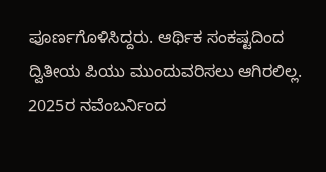ಪೂರ್ಣಗೊಳಿಸಿದ್ದರು. ಆರ್ಥಿಕ ಸಂಕಷ್ಟದಿಂದ ದ್ವಿತೀಯ ಪಿಯು ಮುಂದುವರಿಸಲು ಆಗಿರಲಿಲ್ಲ. 2025ರ ನವೆಂಬರ್ನಿಂದ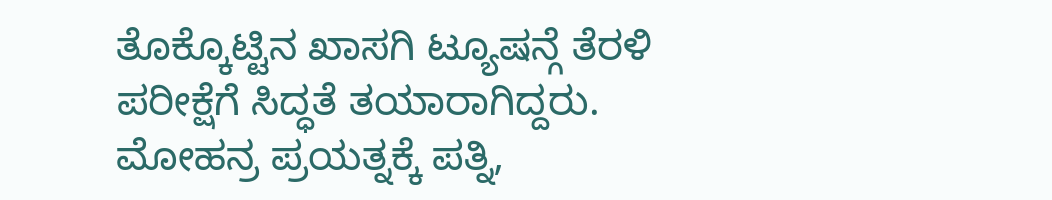ತೊಕ್ಕೊಟ್ಟಿನ ಖಾಸಗಿ ಟ್ಯೂಷನ್ಗೆ ತೆರಳಿ ಪರೀಕ್ಷೆಗೆ ಸಿದ್ಧತೆ ತಯಾರಾಗಿದ್ದರು. ಮೋಹನ್ರ ಪ್ರಯತ್ನಕ್ಕೆ ಪತ್ನಿ,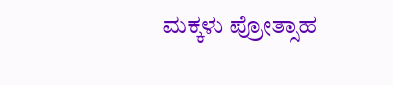ಮಕ್ಕಳು ಪ್ರೋತ್ಸಾಹ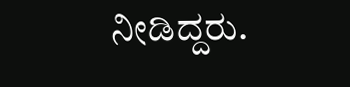ನೀಡಿದ್ದರು.